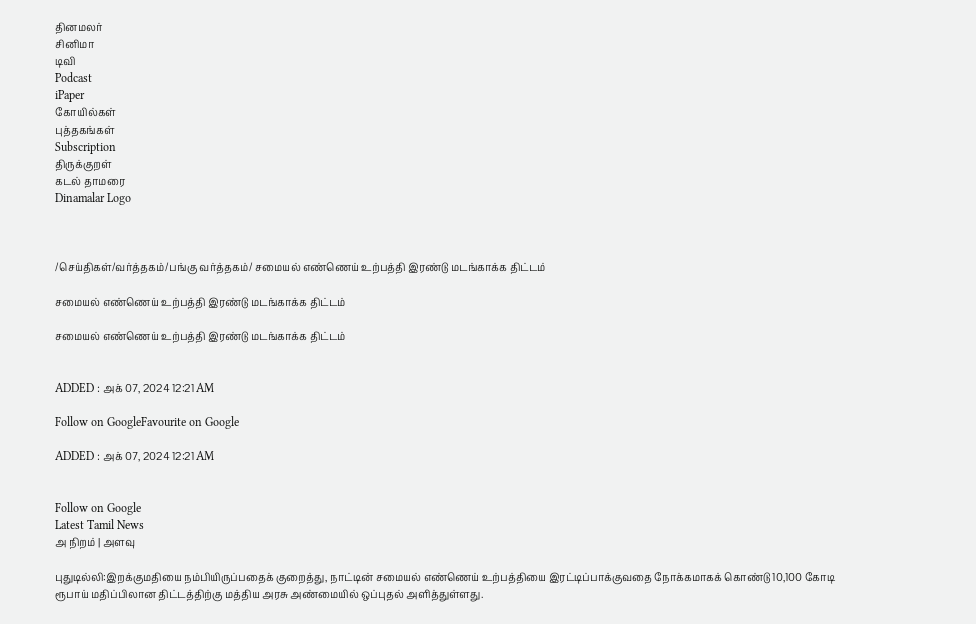தினமலர்
சினிமா
டிவி
Podcast
iPaper
கோயில்கள்
புத்தகங்கள்
Subscription
திருக்குறள்
கடல் தாமரை
Dinamalar Logo



/செய்திகள்/வர்த்தகம்/பங்கு வர்த்தகம்/ சமையல் எண்ணெய் உற்பத்தி இரண்டு மடங்காக்க திட்டம்

சமையல் எண்ணெய் உற்பத்தி இரண்டு மடங்காக்க திட்டம்

சமையல் எண்ணெய் உற்பத்தி இரண்டு மடங்காக்க திட்டம்


ADDED : அக் 07, 2024 12:21 AM

Follow on GoogleFavourite on Google

ADDED : அக் 07, 2024 12:21 AM


Follow on Google
Latest Tamil News
அ நிறம் | அளவு

புதுடில்லி:இறக்குமதியை நம்பியிருப்பதைக் குறைத்து, நாட்டின் சமையல் எண்ணெய் உற்பத்தியை இரட்டிப்பாக்குவதை நோக்கமாகக் கொண்டு 10,100 கோடி ரூபாய் மதிப்பிலான திட்டத்திற்கு மத்திய அரசு அண்மையில் ஒப்புதல் அளித்துள்ளது.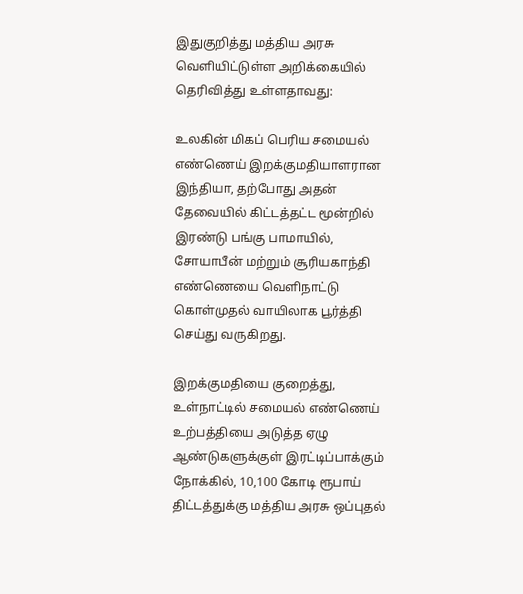இதுகுறித்து மத்திய அரசு வெளியிட்டுள்ள அறிக்கையில் தெரிவித்து உள்ளதாவது:

உலகின் மிகப் பெரிய சமையல் எண்ணெய் இறக்குமதியாளரான இந்தியா, தற்போது அதன் தேவையில் கிட்டத்தட்ட மூன்றில் இரண்டு பங்கு பாமாயில், சோயாபீன் மற்றும் சூரியகாந்தி எண்ணெயை வெளிநாட்டு கொள்முதல் வாயிலாக பூர்த்தி செய்து வருகிறது.

இறக்குமதியை குறைத்து, உள்நாட்டில் சமையல் எண்ணெய் உற்பத்தியை அடுத்த ஏழு ஆண்டுகளுக்குள் இரட்டிப்பாக்கும் நோக்கில், 10,100 கோடி ரூபாய் திட்டத்துக்கு மத்திய அரசு ஒப்புதல்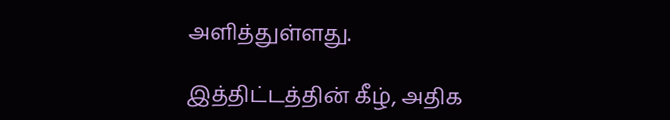அளித்துள்ளது.

இத்திட்டத்தின் கீழ், அதிக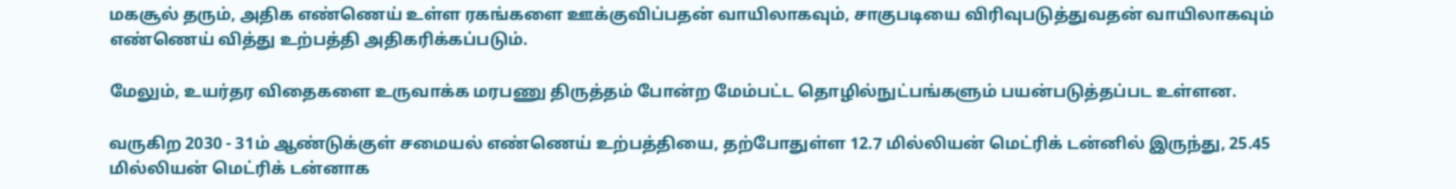மகசூல் தரும், அதிக எண்ணெய் உள்ள ரகங்களை ஊக்குவிப்பதன் வாயிலாகவும், சாகுபடியை விரிவுபடுத்துவதன் வாயிலாகவும் எண்ணெய் வித்து உற்பத்தி அதிகரிக்கப்படும்.

மேலும், உயர்தர விதைகளை உருவாக்க மரபணு திருத்தம் போன்ற மேம்பட்ட தொழில்நுட்பங்களும் பயன்படுத்தப்பட உள்ளன.

வருகிற 2030 - 31ம் ஆண்டுக்குள் சமையல் எண்ணெய் உற்பத்தியை, தற்போதுள்ள 12.7 மில்லியன் மெட்ரிக் டன்னில் இருந்து, 25.45 மில்லியன் மெட்ரிக் டன்னாக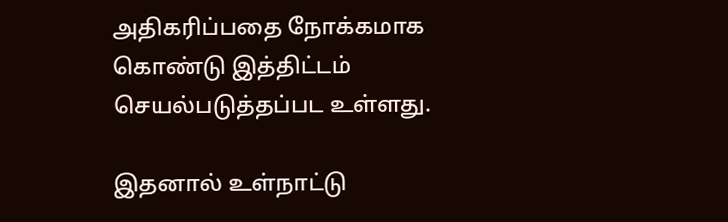அதிகரிப்பதை நோக்கமாக கொண்டு இத்திட்டம் செயல்படுத்தப்பட உள்ளது.

இதனால் உள்நாட்டு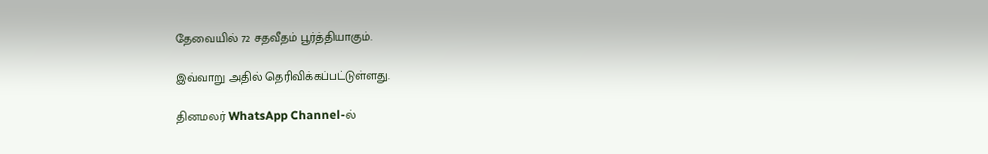தேவையில் 72 சதவீதம் பூர்த்தியாகும்.

இவ்வாறு அதில் தெரிவிக்கப்பட்டுள்ளது.

தினமலர் WhatsApp Channel-ல்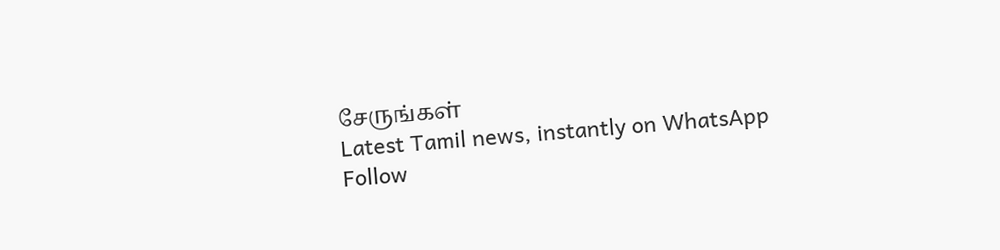சேருங்கள்
Latest Tamil news, instantly on WhatsApp
Follow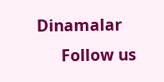Dinamalar
      Follow us